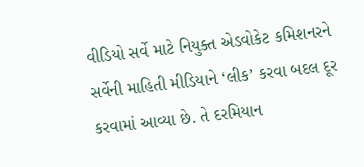વીડિયો સર્વે માટે નિયુક્ત એડવોકેટ કમિશનરને સર્વેની માહિતી મીડિયાને ‘લીક’ કરવા બદલ દૂર કરવામાં આવ્યા છે. તે દરમિયાન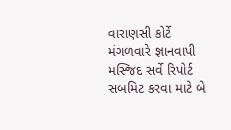વારાણસી કોર્ટે મંગળવારે જ્ઞાનવાપી મસ્જિદ સર્વે રિપોર્ટ સબમિટ કરવા માટે બે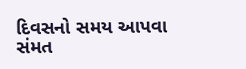દિવસનો સમય આપવા સંમત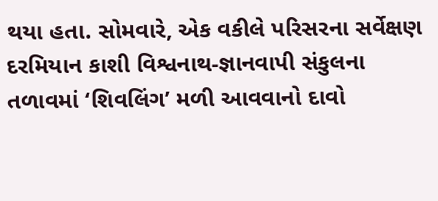થયા હતા. સોમવારે, એક વકીલે પરિસરના સર્વેક્ષણ દરમિયાન કાશી વિશ્વનાથ-જ્ઞાનવાપી સંકુલના તળાવમાં ‘શિવલિંગ’ મળી આવવાનો દાવો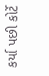કર્યા પછી કોર્ટે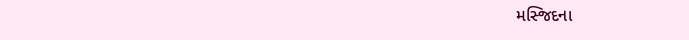મસ્જિદના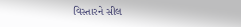વિસ્તારને સીલ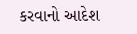કરવાનો આદેશ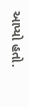આપ્યો હતો.